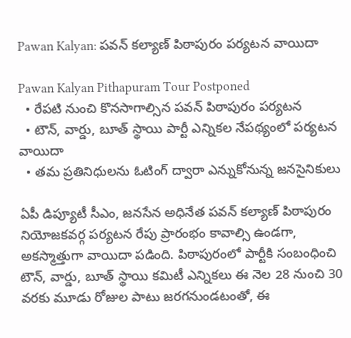Pawan Kalyan: పవన్ కల్యాణ్ పిఠాపురం పర్యటన వాయిదా

Pawan Kalyan Pithapuram Tour Postponed
  • రేపటి నుంచి కొనసాగాల్సిన పవన్ పిఠాపురం పర్యటన
  • టౌన్, వార్డు, బూత్ స్థాయి పార్టీ ఎన్నికల నేపథ్యంలో పర్యటన వాయిదా
  • తమ ప్రతినిధులను ఓటింగ్ ద్వారా ఎన్నుకోనున్న జనసైనికులు

ఏపీ డిప్యూటీ సీఎం, జనసేన అధినేత పవన్ కల్యాణ్ పిఠాపురం నియోజకవర్గ పర్యటన రేపు ప్రారంభం కావాల్సి ఉండగా, అకస్మాత్తుగా వాయిదా పడింది. పిఠాపురంలో పార్టీకి సంబంధించి టౌన్, వార్డు, బూత్ స్థాయి కమిటీ ఎన్నికలు ఈ నెల 28 నుంచి 30 వరకు మూడు రోజుల పాటు జరగనుండటంతో, ఈ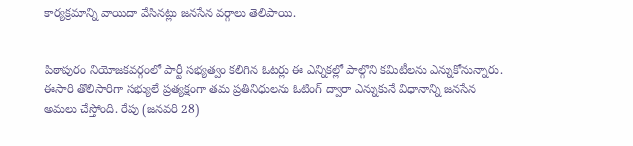కార్యక్రమాన్ని వాయిదా వేసినట్లు జనసేన వర్గాలు తెలిపాయి.


పిఠాపురం నియోజకవర్గంలో పార్టీ సభ్యత్వం కలిగిన ఓటర్లు ఈ ఎన్నికల్లో పాల్గొని కమిటీలను ఎన్నుకోనున్నారు. ఈసారి తొలిసారిగా సభ్యులే ప్రత్యక్షంగా తమ ప్రతినిధులను ఓటింగ్ ద్వారా ఎన్నుకునే విధానాన్ని జనసేన అమలు చేస్తోంది. రేపు (జనవరి 28)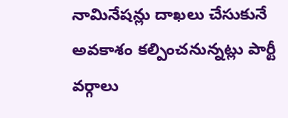నామినేషన్లు దాఖలు చేసుకునే అవకాశం కల్పించనున్నట్లు పార్టీ వర్గాలు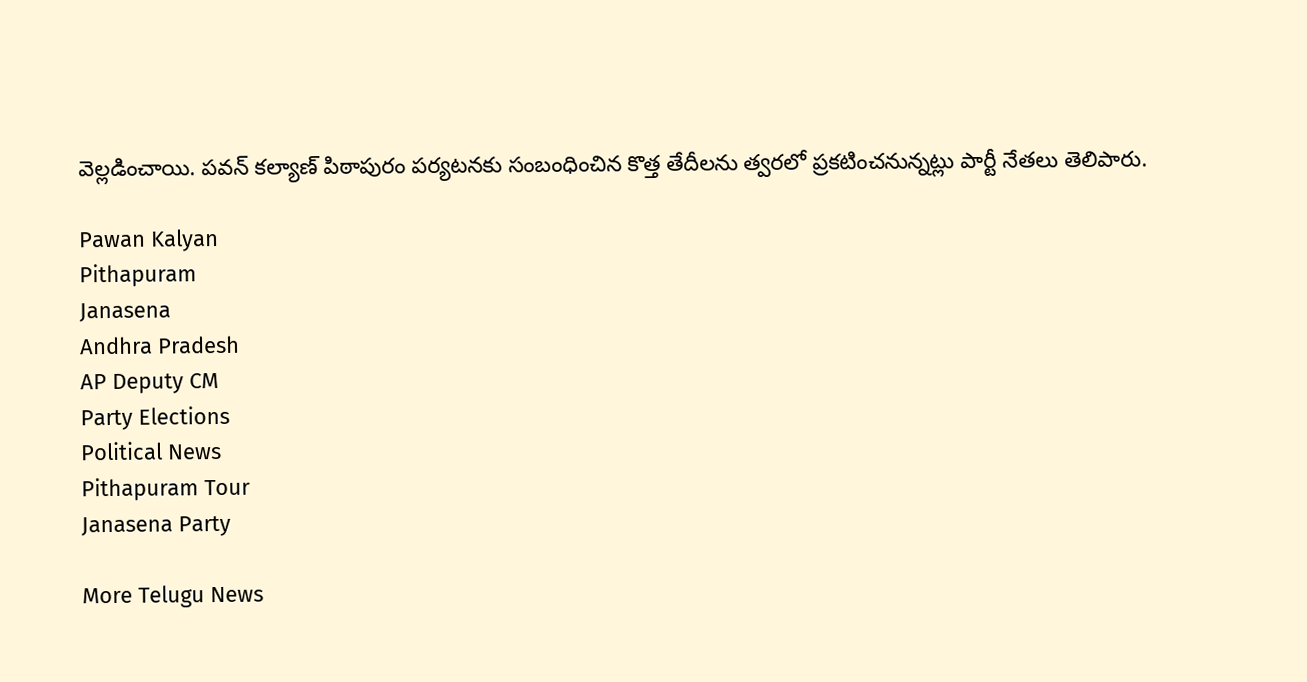వెల్లడించాయి. పవన్ కల్యాణ్ పిఠాపురం పర్యటనకు సంబంధించిన కొత్త తేదీలను త్వరలో ప్రకటించనున్నట్లు పార్టీ నేతలు తెలిపారు.

Pawan Kalyan
Pithapuram
Janasena
Andhra Pradesh
AP Deputy CM
Party Elections
Political News
Pithapuram Tour
Janasena Party

More Telugu News